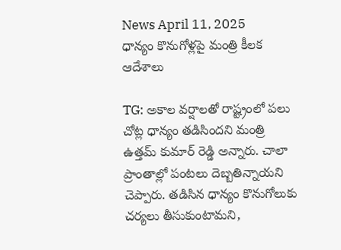News April 11, 2025
ధాన్యం కొనుగోళ్లపై మంత్రి కీలక ఆదేశాలు

TG: అకాల వర్షాలతో రాష్ట్రంలో పలు చోట్ల ధాన్యం తడిసిందని మంత్రి ఉత్తమ్ కుమార్ రెడ్డి అన్నారు. చాలా ప్రాంతాల్లో పంటలు దెబ్బతిన్నాయని చెప్పారు. తడిసిన ధాన్యం కొనుగోలుకు చర్యలు తీసుకుంటామని,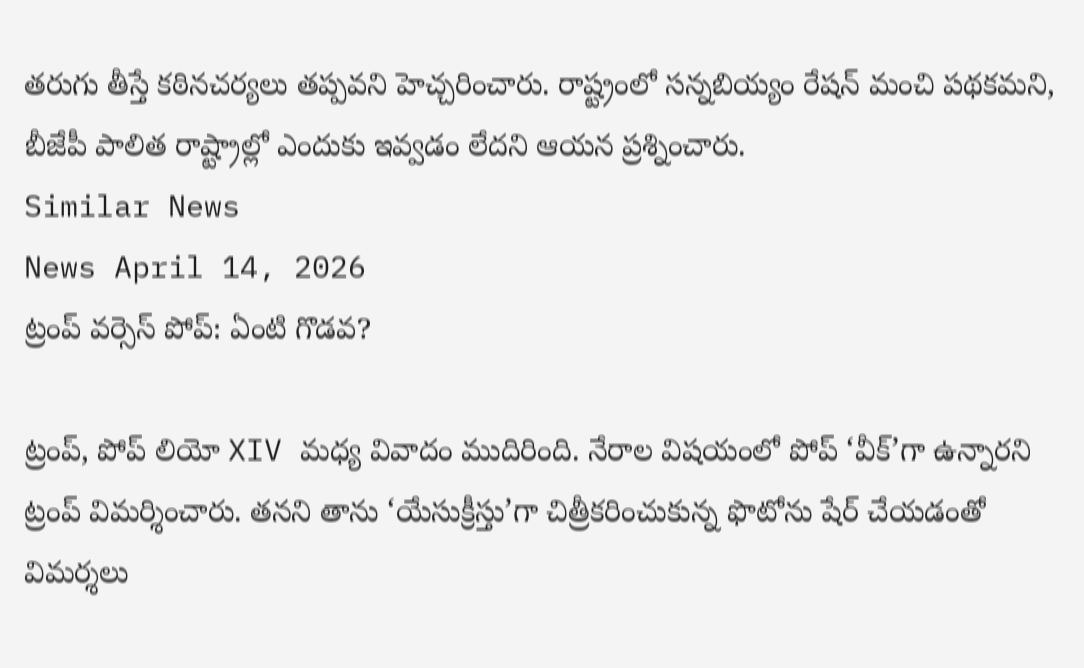తరుగు తీస్తే కఠినచర్యలు తప్పవని హెచ్చరించారు. రాష్ట్రంలో సన్నబియ్యం రేషన్ మంచి పథకమని, బీజేపీ పాలిత రాష్ట్రాల్లో ఎందుకు ఇవ్వడం లేదని ఆయన ప్రశ్నించారు.
Similar News
News April 14, 2026
ట్రంప్ వర్సెస్ పోప్: ఏంటి గొడవ?

ట్రంప్, పోప్ లియో XIV మధ్య వివాదం ముదిరింది. నేరాల విషయంలో పోప్ ‘వీక్’గా ఉన్నారని ట్రంప్ విమర్శించారు. తనని తాను ‘యేసుక్రీస్తు’గా చిత్రీకరించుకున్న ఫొటోను షేర్ చేయడంతో విమర్శలు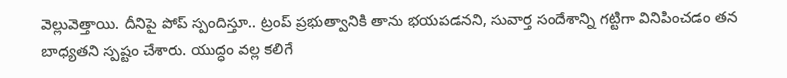వెల్లువెత్తాయి. దీనిపై పోప్ స్పందిస్తూ.. ట్రంప్ ప్రభుత్వానికి తాను భయపడనని, సువార్త సందేశాన్ని గట్టిగా వినిపించడం తన బాధ్యతని స్పష్టం చేశారు. యుద్ధం వల్ల కలిగే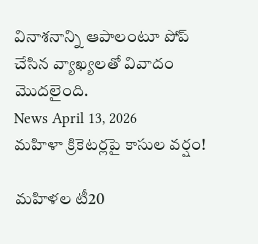వినాశనాన్ని ఆపాలంటూ పోప్ చేసిన వ్యాఖ్యలతో వివాదం మొదలైంది.
News April 13, 2026
మహిళా క్రికెటర్లపై కాసుల వర్షం!

మహిళల టీ20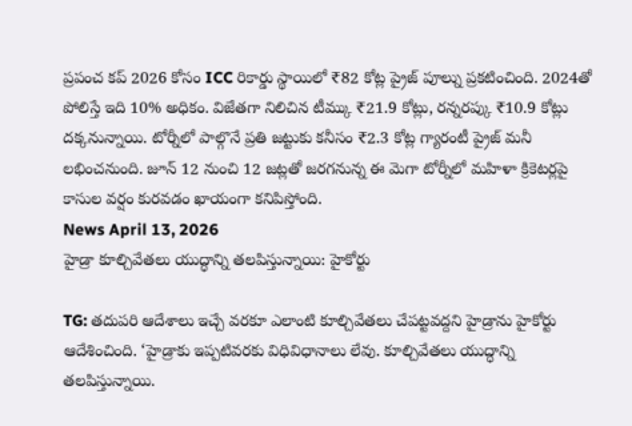ప్రపంచ కప్ 2026 కోసం ICC రికార్డు స్థాయిలో ₹82 కోట్ల ప్రైజ్ పూల్ను ప్రకటించింది. 2024తో పోలిస్తే ఇది 10% అధికం. విజేతగా నిలిచిన టీమ్కు ₹21.9 కోట్లు, రన్నరప్కు ₹10.9 కోట్లు దక్కనున్నాయి. టోర్నీలో పాల్గొనే ప్రతి జట్టుకు కనీసం ₹2.3 కోట్ల గ్యారంటీ ప్రైజ్ మనీ లభించనుంది. జూన్ 12 నుంచి 12 జట్లతో జరగనున్న ఈ మెగా టోర్నీలో మహిళా క్రికెటర్లపై కాసుల వర్షం కురవడం ఖాయంగా కనిపిస్తోంది.
News April 13, 2026
హైడ్రా కూల్చివేతలు యుద్ధాన్ని తలపిస్తున్నాయి: హైకోర్టు

TG: తదుపరి ఆదేశాలు ఇచ్చే వరకూ ఎలాంటి కూల్చివేతలు చేపట్టవద్దని హైడ్రాను హైకోర్టు ఆదేశించింది. ‘హైడ్రాకు ఇప్పటివరకు విధివిధానాలు లేవు. కూల్చివేతలు యుద్ధాన్ని తలపిస్తున్నాయి.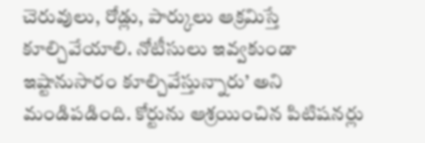చెరువులు, రోడ్లు, పార్కులు ఆక్రమిస్తే కూల్చివేయాలి. నోటీసులు ఇవ్వకుండా ఇష్టానుసారం కూల్చివేస్తున్నారు’ అని మండిపడింది. కోర్టును ఆశ్రయించిన పిటిషనర్లు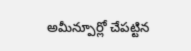అమీన్పూర్లో చేపట్టిన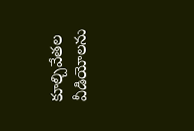కూల్చివేతల వీడియోలను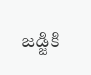జడ్జికి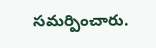సమర్పించారు.